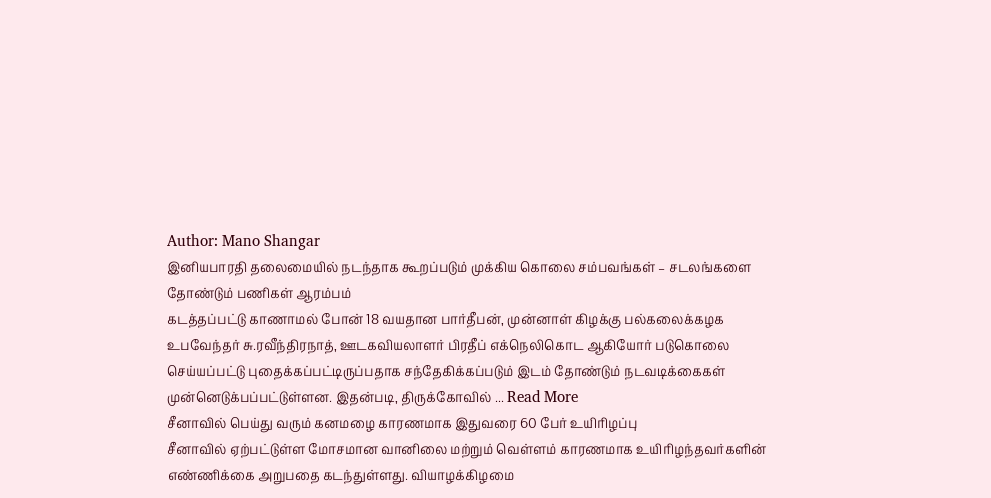Author: Mano Shangar
இனியபாரதி தலைமையில் நடந்தாக கூறப்படும் முக்கிய கொலை சம்பவங்கள் – சடலங்களை தோண்டும் பணிகள் ஆரம்பம்
கடத்தப்பட்டு காணாமல் போன் 18 வயதான பார்தீபன், முன்னாள் கிழக்கு பல்கலைக்கழக உபவேந்தர் சு.ரவீந்திரநாத், ஊடகவியலாளர் பிரதீப் எக்நெலிகொட ஆகியோர் படுகொலை செய்யப்பட்டு புதைக்கப்பட்டிருப்பதாக சந்தேகிக்கப்படும் இடம் தோண்டும் நடவடிக்கைகள் முன்னெடுக்பப்பட்டுள்ளன. இதன்படி, திருக்கோவில் ... Read More
சீனாவில் பெய்து வரும் கனமழை காரணமாக இதுவரை 60 பேர் உயிரிழப்பு
சீனாவில் ஏற்பட்டுள்ள மோசமான வானிலை மற்றும் வெள்ளம் காரணமாக உயிரிழந்தவர்களின் எண்ணிக்கை அறுபதை கடந்துள்ளது. வியாழக்கிழமை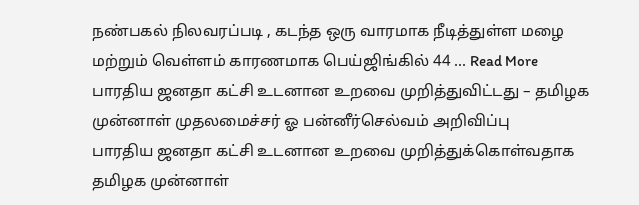நண்பகல் நிலவரப்படி , கடந்த ஒரு வாரமாக நீடித்துள்ள மழை மற்றும் வெள்ளம் காரணமாக பெய்ஜிங்கில் 44 ... Read More
பாரதிய ஜனதா கட்சி உடனான உறவை முறித்துவிட்டது – தமிழக முன்னாள் முதலமைச்சர் ஓ பன்னீர்செல்வம் அறிவிப்பு
பாரதிய ஜனதா கட்சி உடனான உறவை முறித்துக்கொள்வதாக தமிழக முன்னாள்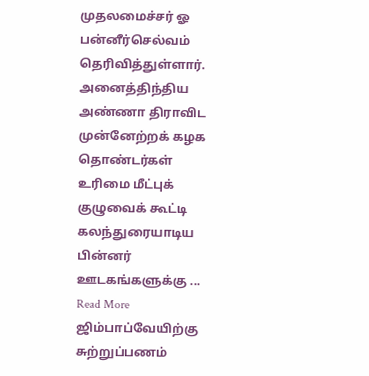முதலமைச்சர் ஓ பன்னீர்செல்வம் தெரிவித்துள்ளார். அனைத்திந்திய அண்ணா திராவிட முன்னேற்றக் கழக தொண்டர்கள் உரிமை மீட்புக் குழுவைக் கூட்டி கலந்துரையாடிய பின்னர் ஊடகங்களுக்கு ... Read More
ஜிம்பாப்வேயிற்கு சுற்றுப்பணம்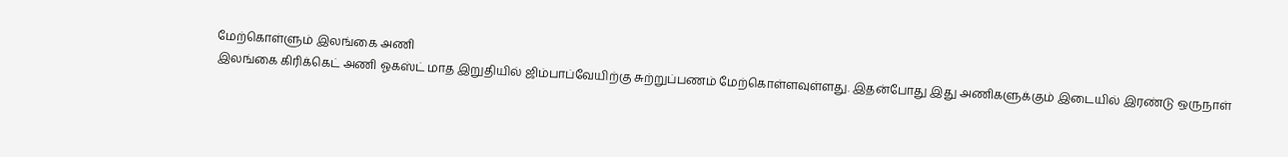மேற்கொள்ளும் இலங்கை அணி
இலங்கை கிரிக்கெட் அணி ஓகஸ்ட் மாத இறுதியில் ஜிம்பாப்வேயிற்கு சுற்றுப்பணம் மேற்கொள்ளவுள்ளது. இதன்போது இது அணிகளுக்கும் இடையில் இரண்டு ஒருநாள்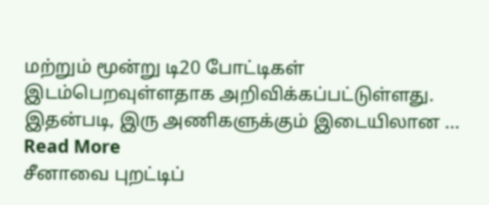மற்றும் மூன்று டி20 போட்டிகள் இடம்பெறவுள்ளதாக அறிவிக்கப்பட்டுள்ளது. இதன்படி, இரு அணிகளுக்கும் இடையிலான ... Read More
சீனாவை புறட்டிப்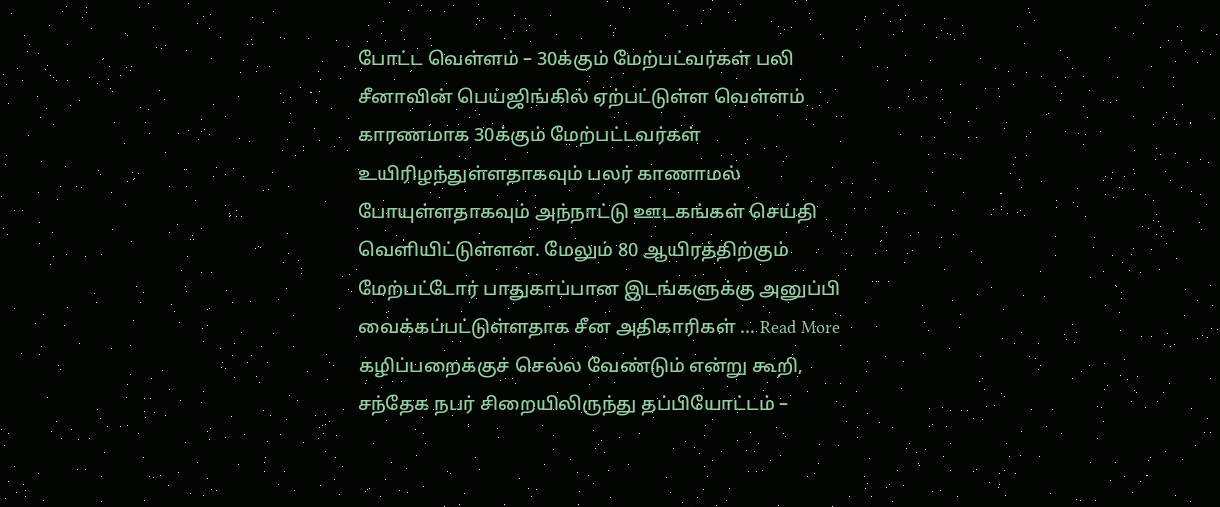போட்ட வெள்ளம் – 30க்கும் மேற்பட்வர்கள் பலி
சீனாவின் பெய்ஜிங்கில் ஏற்பட்டுள்ள வெள்ளம் காரணமாக 30க்கும் மேற்பட்டவர்கள் உயிரிழந்துள்ளதாகவும் பலர் காணாமல் போயுள்ளதாகவும் அந்நாட்டு ஊடகங்கள் செய்தி வெளியிட்டுள்ளன. மேலும் 80 ஆயிரத்திற்கும் மேற்பட்டோர் பாதுகாப்பான இடங்களுக்கு அனுப்பி வைக்கப்பட்டுள்ளதாக சீன அதிகாரிகள் ... Read More
கழிப்பறைக்குச் செல்ல வேண்டும் என்று கூறி, சந்தேக நபர் சிறையிலிருந்து தப்பியோட்டம் –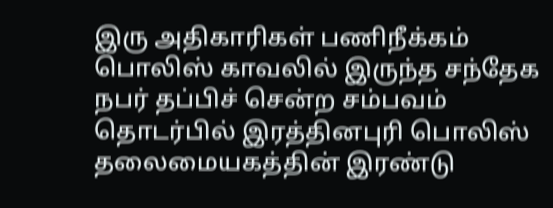இரு அதிகாரிகள் பணிநீக்கம்
பொலிஸ் காவலில் இருந்த சந்தேக நபர் தப்பிச் சென்ற சம்பவம் தொடர்பில் இரத்தினபுரி பொலிஸ் தலைமையகத்தின் இரண்டு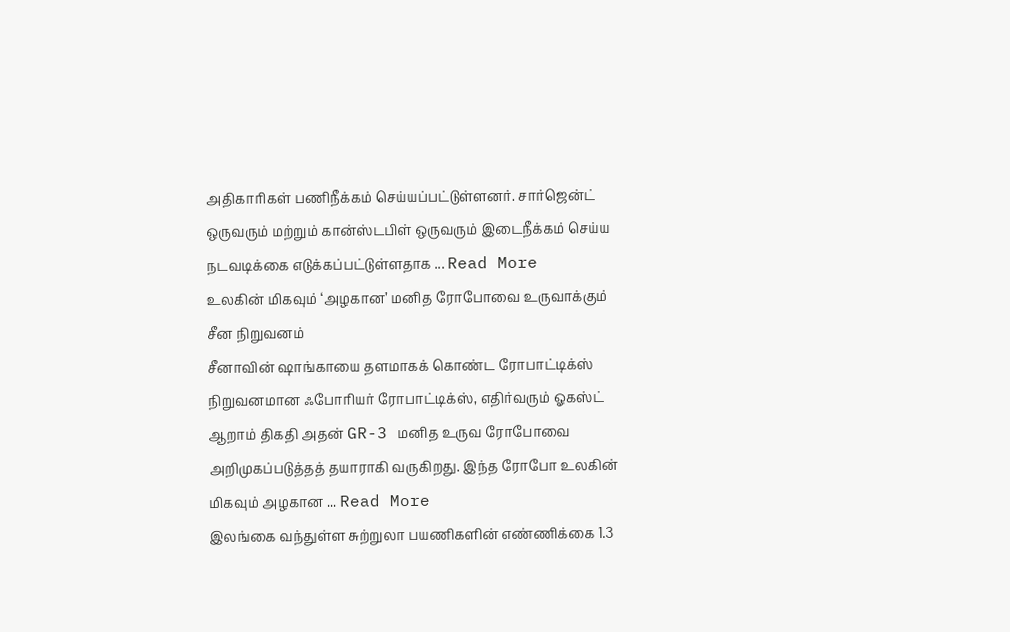அதிகாரிகள் பணிநீக்கம் செய்யப்பட்டுள்ளனர். சார்ஜென்ட் ஒருவரும் மற்றும் கான்ஸ்டபிள் ஒருவரும் இடைநீக்கம் செய்ய நடவடிக்கை எடுக்கப்பட்டுள்ளதாக ... Read More
உலகின் மிகவும் ‘அழகான’ மனித ரோபோவை உருவாக்கும் சீன நிறுவனம்
சீனாவின் ஷாங்காயை தளமாகக் கொண்ட ரோபாட்டிக்ஸ் நிறுவனமான ஃபோரியர் ரோபாட்டிக்ஸ், எதிர்வரும் ஓகஸ்ட் ஆறாம் திகதி அதன் GR-3 மனித உருவ ரோபோவை அறிமுகப்படுத்தத் தயாராகி வருகிறது. இந்த ரோபோ உலகின் மிகவும் அழகான ... Read More
இலங்கை வந்துள்ள சுற்றுலா பயணிகளின் எண்ணிக்கை 1.3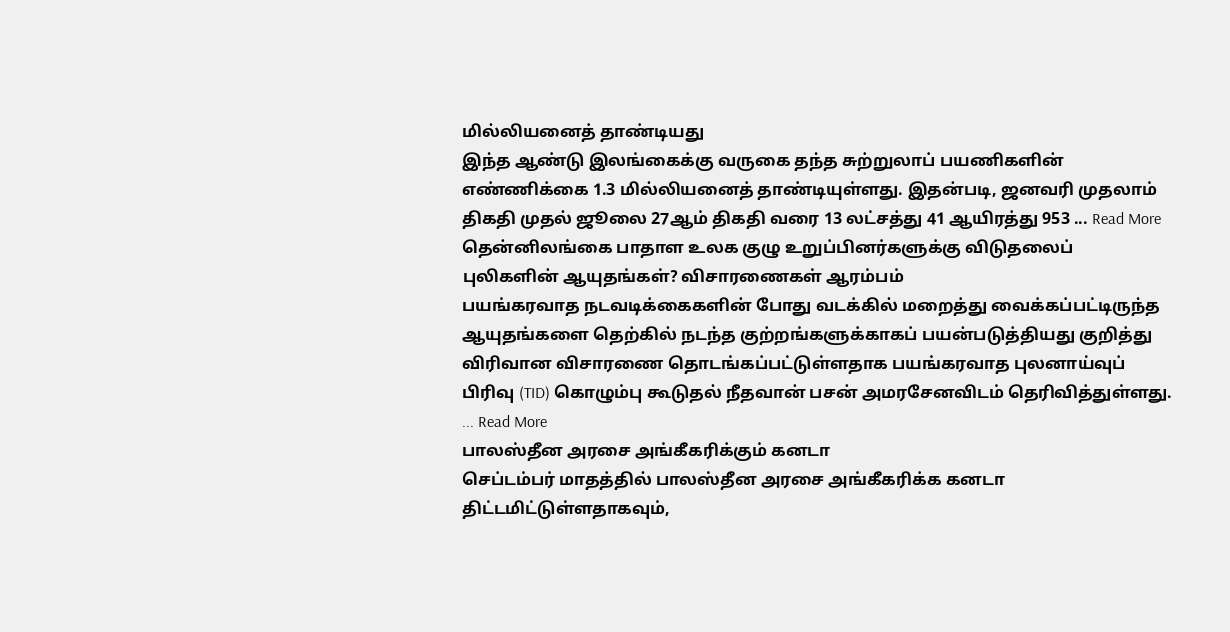மில்லியனைத் தாண்டியது
இந்த ஆண்டு இலங்கைக்கு வருகை தந்த சுற்றுலாப் பயணிகளின் எண்ணிக்கை 1.3 மில்லியனைத் தாண்டியுள்ளது. இதன்படி, ஜனவரி முதலாம் திகதி முதல் ஜூலை 27ஆம் திகதி வரை 13 லட்சத்து 41 ஆயிரத்து 953 ... Read More
தென்னிலங்கை பாதாள உலக குழு உறுப்பினர்களுக்கு விடுதலைப் புலிகளின் ஆயுதங்கள்? விசாரணைகள் ஆரம்பம்
பயங்கரவாத நடவடிக்கைகளின் போது வடக்கில் மறைத்து வைக்கப்பட்டிருந்த ஆயுதங்களை தெற்கில் நடந்த குற்றங்களுக்காகப் பயன்படுத்தியது குறித்து விரிவான விசாரணை தொடங்கப்பட்டுள்ளதாக பயங்கரவாத புலனாய்வுப் பிரிவு (TID) கொழும்பு கூடுதல் நீதவான் பசன் அமரசேனவிடம் தெரிவித்துள்ளது. ... Read More
பாலஸ்தீன அரசை அங்கீகரிக்கும் கனடா
செப்டம்பர் மாதத்தில் பாலஸ்தீன அரசை அங்கீகரிக்க கனடா திட்டமிட்டுள்ளதாகவும்,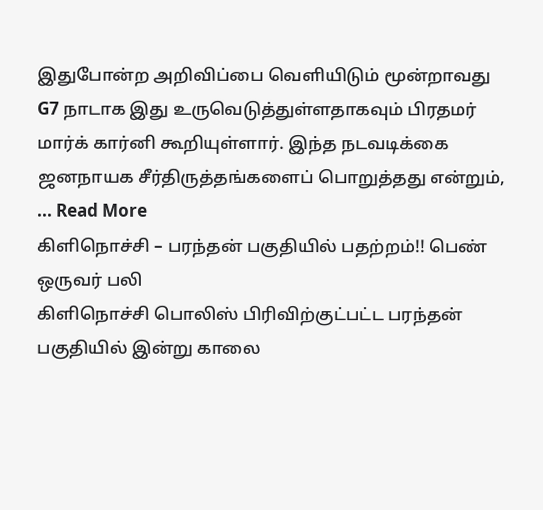இதுபோன்ற அறிவிப்பை வெளியிடும் மூன்றாவது G7 நாடாக இது உருவெடுத்துள்ளதாகவும் பிரதமர் மார்க் கார்னி கூறியுள்ளார். இந்த நடவடிக்கை ஜனநாயக சீர்திருத்தங்களைப் பொறுத்தது என்றும், ... Read More
கிளிநொச்சி – பரந்தன் பகுதியில் பதற்றம்!! பெண் ஒருவர் பலி
கிளிநொச்சி பொலிஸ் பிரிவிற்குட்பட்ட பரந்தன் பகுதியில் இன்று காலை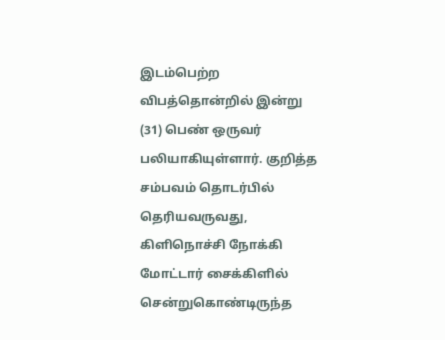இடம்பெற்ற விபத்தொன்றில் இன்று (31) பெண் ஒருவர் பலியாகியுள்ளார். குறித்த சம்பவம் தொடர்பில் தெரியவருவது, கிளிநொச்சி நோக்கி மோட்டார் சைக்கிளில் சென்றுகொண்டிருந்த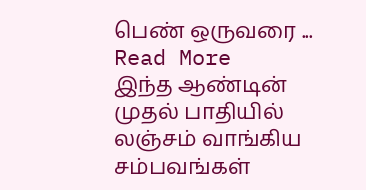பெண் ஒருவரை ... Read More
இந்த ஆண்டின் முதல் பாதியில் லஞ்சம் வாங்கிய சம்பவங்கள்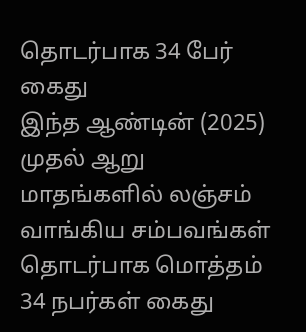தொடர்பாக 34 பேர் கைது
இந்த ஆண்டின் (2025) முதல் ஆறு மாதங்களில் லஞ்சம் வாங்கிய சம்பவங்கள் தொடர்பாக மொத்தம் 34 நபர்கள் கைது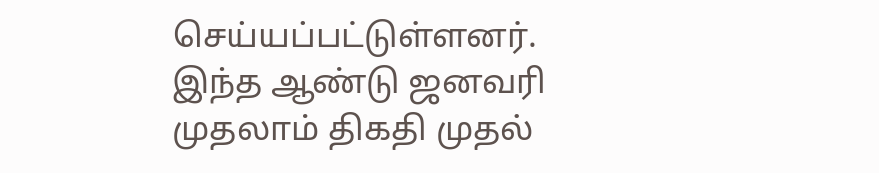செய்யப்பட்டுள்ளனர். இந்த ஆண்டு ஜனவரி முதலாம் திகதி முதல்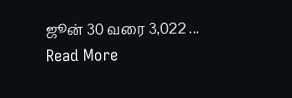ஜூன் 30 வரை 3,022 ... Read More